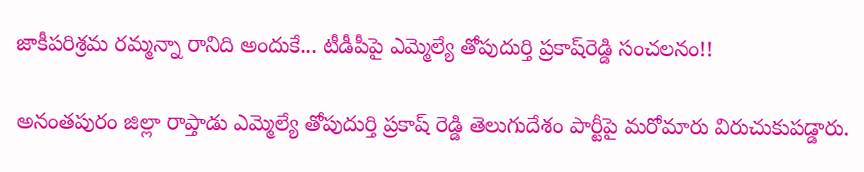జాకీపరిశ్రమ రమ్మన్నా రానిది అందుకే... టీడీపీపై ఎమ్మెల్యే తోపుదుర్తి ప్రకాష్‌రెడ్డి సంచలనం!!

అనంతపురం జిల్లా రాప్తాడు ఎమ్మెల్యే తోపుదుర్తి ప్రకాష్ రెడ్డి తెలుగుదేశం పార్టీపై మరోమారు విరుచుకుపడ్డారు.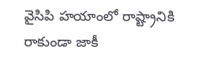వైసిపి హయాంలో రాష్ట్రానికి రాకుండా జాకీ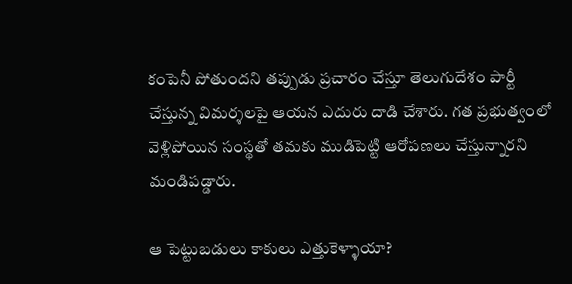కంపెనీ పోతుందని తప్పుడు ప్రచారం చేస్తూ తెలుగుదేశం పార్టీ చేస్తున్న విమర్శలపై ఆయన ఎదురు దాడి చేశారు. గత ప్రభుత్వంలో వెళ్లిపోయిన సంస్థతో తమకు ముడిపెట్టి ఆరోపణలు చేస్తున్నారని మండిపడ్డారు.

ఆ పెట్టుబడులు కాకులు ఎత్తుకెళ్ళాయా?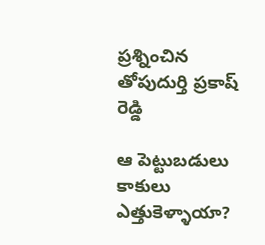ప్రశ్నించిన తోపుదుర్తి ప్రకాష్ రెడ్డి

ఆ పెట్టుబడులు కాకులు ఎత్తుకెళ్ళాయా?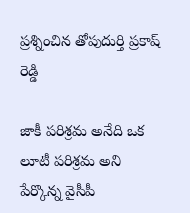ప్రశ్నించిన తోపుదుర్తి ప్రకాష్ రెడ్డి

జాకీ పరిశ్రమ అనేది ఒక లూటీ పరిశ్రమ అని పేర్కొన్న వైసీపీ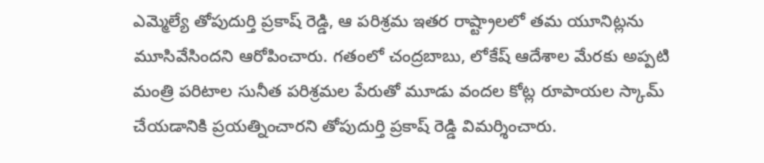ఎమ్మెల్యే తోపుదుర్తి ప్రకాష్ రెడ్డి, ఆ పరిశ్రమ ఇతర రాష్ట్రాలలో తమ యూనిట్లను మూసివేసిందని ఆరోపించారు. గతంలో చంద్రబాబు, లోకేష్ ఆదేశాల మేరకు అప్పటి మంత్రి పరిటాల సునీత పరిశ్రమల పేరుతో మూడు వందల కోట్ల రూపాయల స్కామ్ చేయడానికి ప్రయత్నించారని తోపుదుర్తి ప్రకాష్ రెడ్డి విమర్శించారు.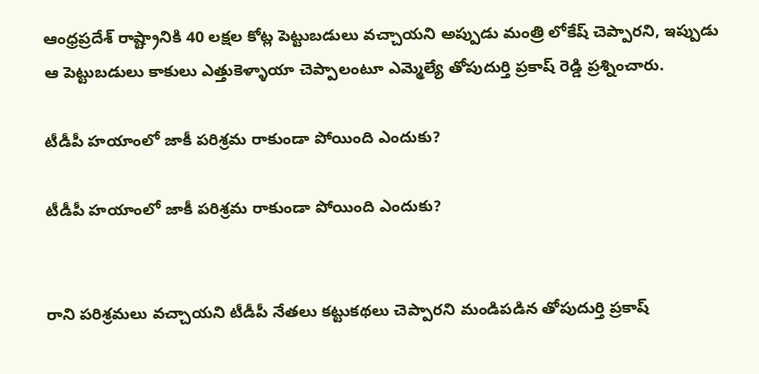ఆంధ్రప్రదేశ్ రాష్ట్రానికి 40 లక్షల కోట్ల పెట్టుబడులు వచ్చాయని అప్పుడు మంత్రి లోకేష్ చెప్పారని, ఇప్పుడు ఆ పెట్టుబడులు కాకులు ఎత్తుకెళ్ళాయా చెప్పాలంటూ ఎమ్మెల్యే తోపుదుర్తి ప్రకాష్ రెడ్డి ప్రశ్నించారు.

టీడీపీ హయాంలో జాకీ పరిశ్రమ రాకుండా పోయింది ఎందుకు?

టీడీపీ హయాంలో జాకీ పరిశ్రమ రాకుండా పోయింది ఎందుకు?


రాని పరిశ్రమలు వచ్చాయని టీడీపీ నేతలు కట్టుకథలు చెప్పారని మండిపడిన తోపుదుర్తి ప్రకాష్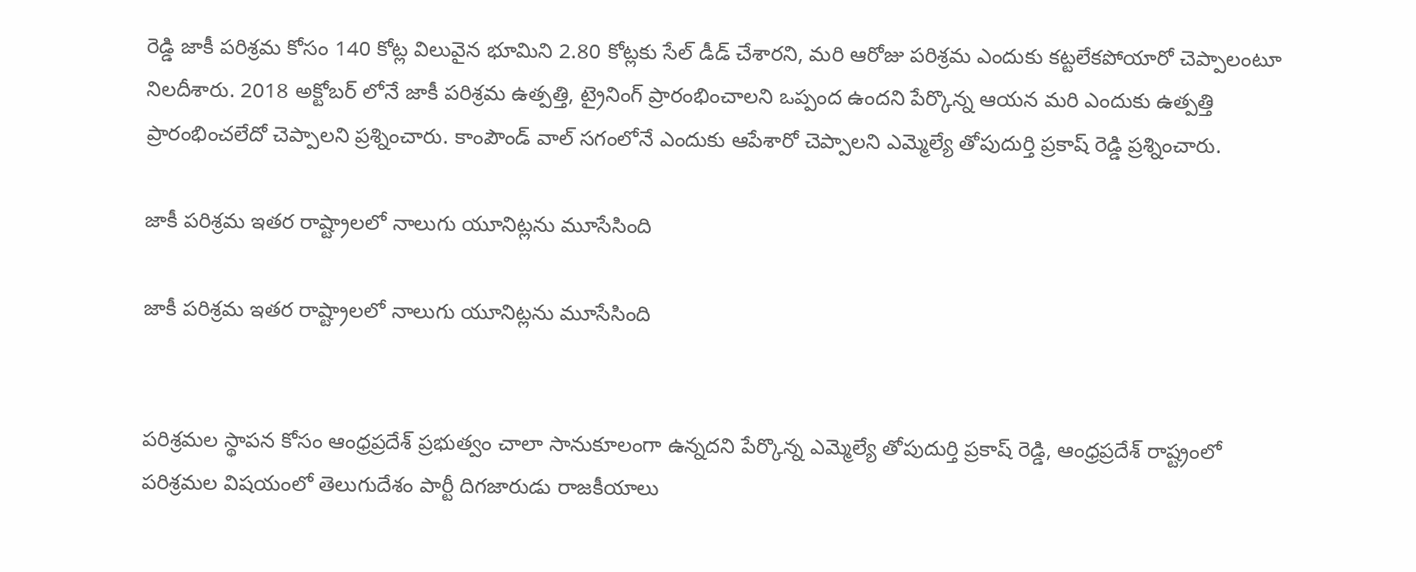రెడ్డి జాకీ పరిశ్రమ కోసం 140 కోట్ల విలువైన భూమిని 2.80 కోట్లకు సేల్ డీడ్ చేశారని, మరి ఆరోజు పరిశ్రమ ఎందుకు కట్టలేకపోయారో చెప్పాలంటూ నిలదీశారు. 2018 అక్టోబర్ లోనే జాకీ పరిశ్రమ ఉత్పత్తి, ట్రైనింగ్ ప్రారంభించాలని ఒప్పంద ఉందని పేర్కొన్న ఆయన మరి ఎందుకు ఉత్పత్తి ప్రారంభించలేదో చెప్పాలని ప్రశ్నించారు. కాంపౌండ్ వాల్ సగంలోనే ఎందుకు ఆపేశారో చెప్పాలని ఎమ్మెల్యే తోపుదుర్తి ప్రకాష్ రెడ్డి ప్రశ్నించారు.

జాకీ పరిశ్రమ ఇతర రాష్ట్రాలలో నాలుగు యూనిట్లను మూసేసింది

జాకీ పరిశ్రమ ఇతర రాష్ట్రాలలో నాలుగు యూనిట్లను మూసేసింది


పరిశ్రమల స్థాపన కోసం ఆంధ్రప్రదేశ్ ప్రభుత్వం చాలా సానుకూలంగా ఉన్నదని పేర్కొన్న ఎమ్మెల్యే తోపుదుర్తి ప్రకాష్ రెడ్డి, ఆంధ్రప్రదేశ్ రాష్ట్రంలో పరిశ్రమల విషయంలో తెలుగుదేశం పార్టీ దిగజారుడు రాజకీయాలు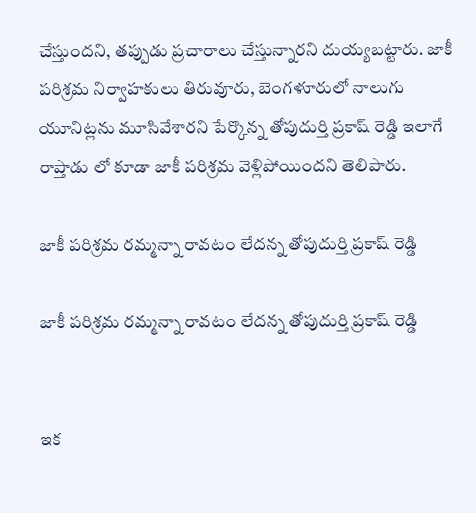చేస్తుందని, తప్పుడు ప్రచారాలు చేస్తున్నారని దుయ్యబట్టారు. జాకీ పరిశ్రమ నిర్వాహకులు తిరువూరు, బెంగళూరులో నాలుగు యూనిట్లను మూసివేశారని పేర్కొన్న తోపుదుర్తి ప్రకాష్ రెడ్డి ఇలాగే రాప్తాడు లో కూడా జాకీ పరిశ్రమ వెళ్లిపోయిందని తెలిపారు.

జాకీ పరిశ్రమ రమ్మన్నా రావటం లేదన్న తోపుదుర్తి ప్రకాష్ రెడ్డి

జాకీ పరిశ్రమ రమ్మన్నా రావటం లేదన్న తోపుదుర్తి ప్రకాష్ రెడ్డి


ఇక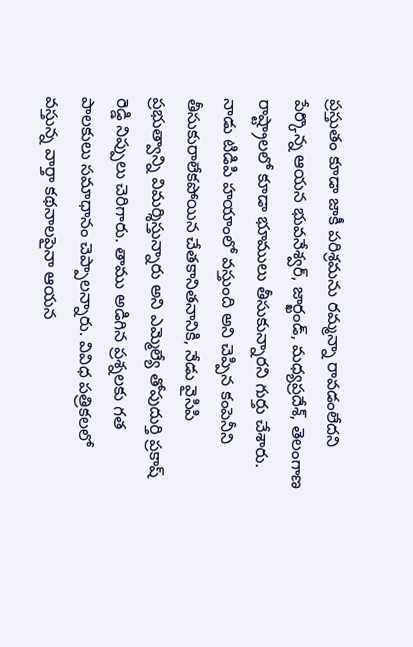ప్రస్తుతం కూడా జాకీ పరిశ్రమను రమ్మన్నా రావడంలేదని పేర్కొన్న ఆయన భువనేశ్వర్, జార్ఖండ్, మధ్యప్రదేశ్, తెలంగాణ రాష్ట్రాలలో కూడా భూములు తీసుకున్నారని గుర్తు చేశారు. నాడు టిడిపి హయాంలో వస్తుంది అని చెప్పిన కంపెనీని తీసుకురాలేకపోయిన చేతకానితనానికి, నేడు వైసిపి ప్రభుత్వాన్ని విమర్శిస్తున్నారు అని ఎమ్మెల్యే తోపుదుర్తి ప్రకాష్ రెడ్డి నిప్పులు చెరిగారు. తాము అడిగిన ప్రశ్నలకు గత పాలకులు సమాధానం చెప్పాలన్నారు. వివిధ పత్రికలలో వస్తున్న వార్తా కథనాలపైనా ఆయన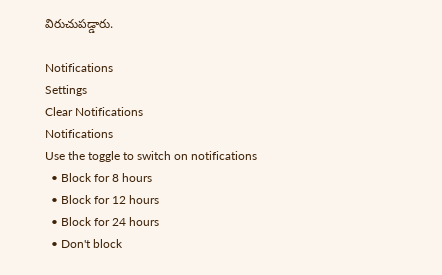విరుచుపడ్డారు.

Notifications
Settings
Clear Notifications
Notifications
Use the toggle to switch on notifications
  • Block for 8 hours
  • Block for 12 hours
  • Block for 24 hours
  • Don't block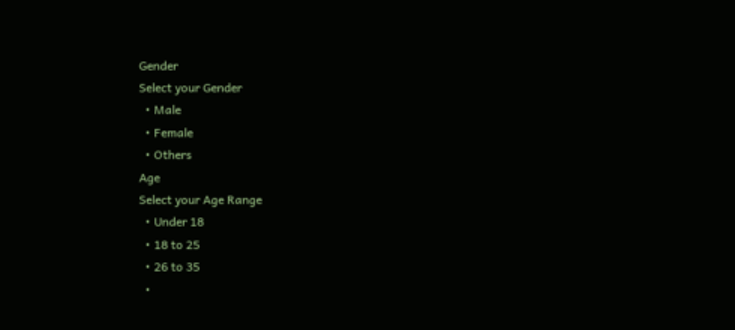Gender
Select your Gender
  • Male
  • Female
  • Others
Age
Select your Age Range
  • Under 18
  • 18 to 25
  • 26 to 35
  •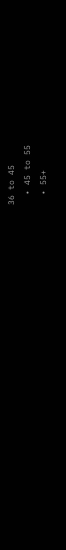36 to 45
  • 45 to 55
  • 55+